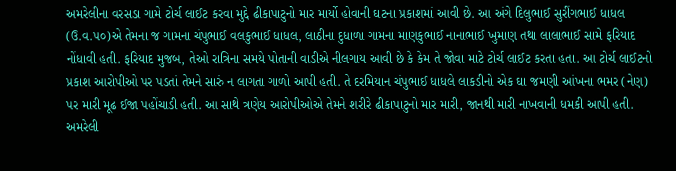અમરેલીના વરસડા ગામે ટોર્ચ લાઈટ કરવા મુદ્દે ઢીકાપાટુનો માર માર્યો હોવાની ઘટના પ્રકાશમાં આવી છે. આ અંગે દિલુભાઈ સુરીંગભાઈ ધાધલ (ઉ.વ.૫૦)એ તેમના જ ગામના ચંપુભાઈ વલકુભાઈ ધાધલ, લાઠીના દુધાળા ગામના માણકુભાઈ નાનાભાઈ ખુમાણ તથા લાલાભાઈ સામે ફરિયાદ નોંધાવી હતી. ફરિયાદ મુજબ, તેઓ રાત્રિના સમયે પોતાની વાડીએ નીલગાય આવી છે કે કેમ તે જોવા માટે ટોર્ચ લાઈટ કરતા હતા. આ ટોર્ચ લાઈટનો પ્રકાશ આરોપીઓ પર પડતાં તેમને સારું ન લાગતા ગાળો આપી હતી. તે દરમિયાન ચંપુભાઈ ધાધલે લાકડીનો એક ઘા જમણી આંખના ભમર (નેણ) પર મારી મૂઢ ઈજા પહોંચાડી હતી. આ સાથે ત્રણેય આરોપીઓએ તેમને શરીરે ઢીકાપાટુનો માર મારી, જાનથી મારી નાખવાની ધમકી આપી હતી. અમરેલી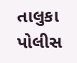તાલુકા પોલીસ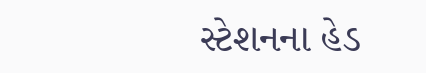સ્ટેશનના હેડ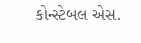કોન્સ્ટેબલ એસ.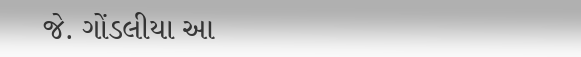જે. ગોંડલીયા આ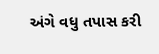અંગે વધુ તપાસ કરી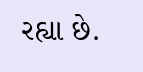રહ્યા છે.